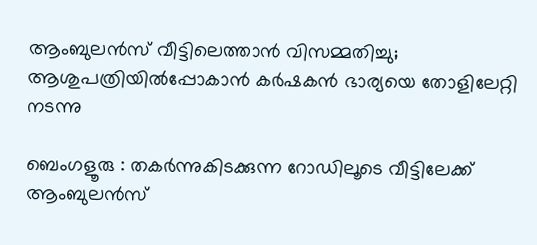ആംബുലൻസ് വീട്ടിലെത്താൻ വിസമ്മതിച്ചു; ആശുപത്രിയിൽപ്പോകാൻ കർഷകൻ ഭാര്യയെ തോളിലേറ്റി നടന്നു

ബെംഗളൂരു : തകർന്നുകിടക്കുന്ന റോഡിലൂടെ വീട്ടിലേക്ക് ആംബുലൻസ്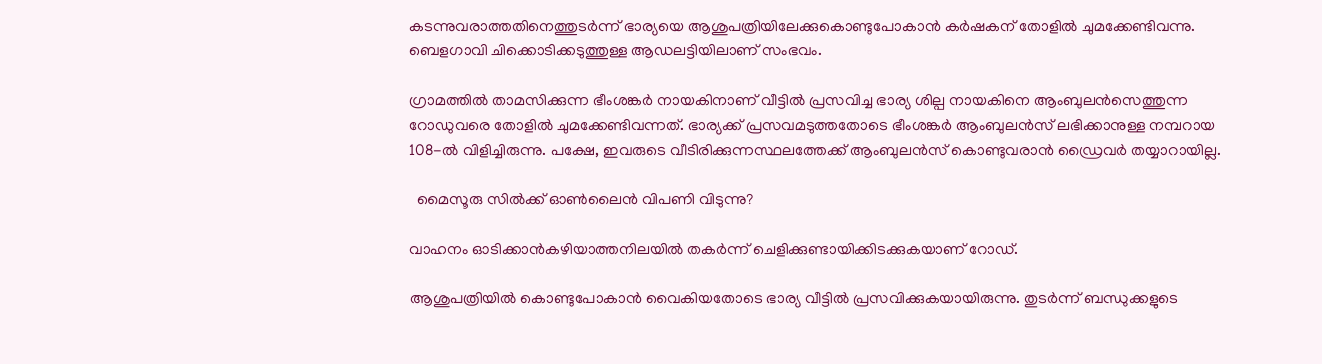കടന്നുവരാത്തതിനെത്തുടർന്ന് ഭാര്യയെ ആശുപത്രിയിലേക്കുകൊണ്ടുപോകാൻ കർഷകന് തോളിൽ ചുമക്കേണ്ടിവന്നു. ബെളഗാവി ചിക്കൊടിക്കടുത്തുള്ള ആഡലട്ടിയിലാണ് സംഭവം.

ഗ്രാമത്തിൽ താമസിക്കുന്ന ഭീംശങ്കർ നായകിനാണ് വീട്ടിൽ പ്രസവിച്ച ഭാര്യ ശില്പ നായകിനെ ആംബുലൻസെത്തുന്ന റോഡുവരെ തോളിൽ ചുമക്കേണ്ടിവന്നത്. ഭാര്യക്ക് പ്രസവമടുത്തതോടെ ഭീംശങ്കർ ആംബുലൻസ് ലഭിക്കാനുള്ള നമ്പറായ 108-ൽ വിളിച്ചിരുന്നു. പക്ഷേ, ഇവരുടെ വീടിരിക്കുന്നസ്ഥലത്തേക്ക് ആംബുലൻസ് കൊണ്ടുവരാൻ ഡ്രൈവർ തയ്യാറായില്ല.

  മൈസൂരു സിൽക്ക് ഓൺലൈൻ വിപണി വിടുന്നു?

വാഹനം ഓടിക്കാൻകഴിയാത്തനിലയിൽ തകർന്ന്‌ ചെളിക്കുണ്ടായിക്കിടക്കുകയാണ് റോഡ്.

ആശുപത്രിയിൽ കൊണ്ടുപോകാൻ വൈകിയതോടെ ഭാര്യ വീട്ടിൽ പ്രസവിക്കുകയായിരുന്നു. തുടർന്ന് ബന്ധുക്കളുടെ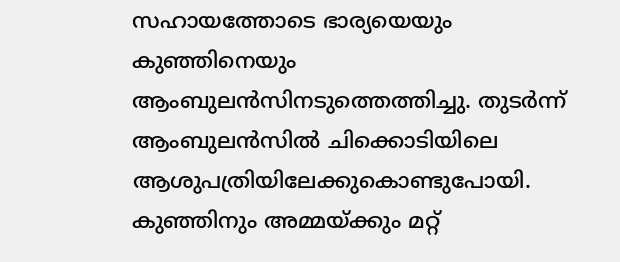സഹായത്തോടെ ഭാര്യയെയും കുഞ്ഞിനെയും ആംബുലൻസിനടുത്തെത്തിച്ചു. തുടർന്ന് ആംബുലൻസിൽ ചിക്കൊടിയിലെ ആശുപത്രിയിലേക്കുകൊണ്ടുപോയി. കുഞ്ഞിനും അമ്മയ്ക്കും മറ്റ്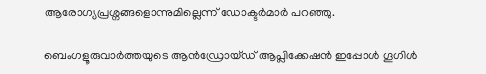ആരോഗ്യപ്രശ്നങ്ങളൊന്നുമില്ലെന്ന് ഡോക്ടർമാർ പറഞ്ഞു.

ബെംഗളൂരുവാർത്തയുടെ ആൻഡ്രോയ്ഡ് ആപ്ലിക്കേഷൻ ഇപ്പോൾ ഗൂഗിൾ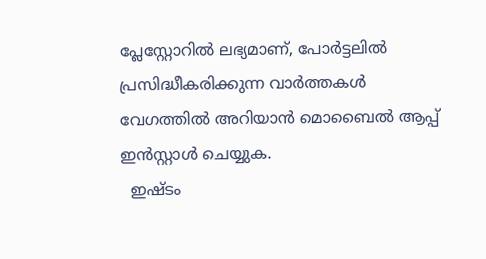പ്ലേസ്റ്റോറിൽ ലഭ്യമാണ്, പോർട്ടലിൽ പ്രസിദ്ധീകരിക്കുന്ന വാർത്തകൾ വേഗത്തിൽ അറിയാൻ മൊബൈൽ ആപ്പ് ഇൻസ്റ്റാൾ ചെയ്യുക.
  ഇഷ്ടം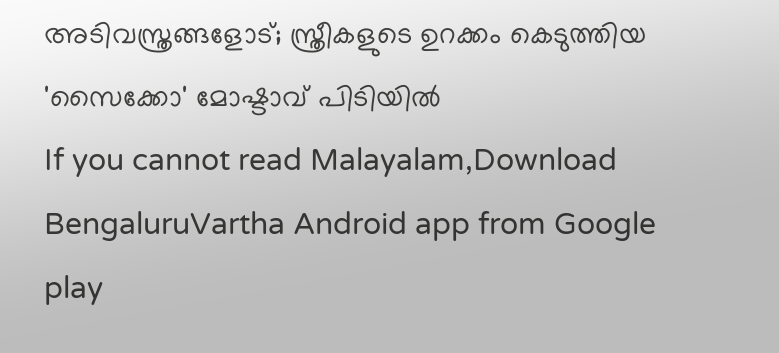അടിവസ്ത്രങ്ങളോട്; സ്ത്രീകളുടെ ഉറക്കം കെടുത്തിയ 'സൈക്കോ' മോഷ്ടാവ് പിടിയിൽ
If you cannot read Malayalam,Download BengaluruVartha Android app from Google play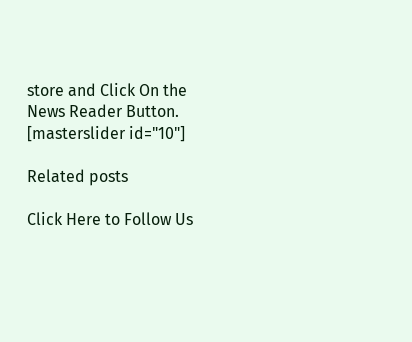store and Click On the News Reader Button. [masterslider id="10"]

Related posts

Click Here to Follow Us